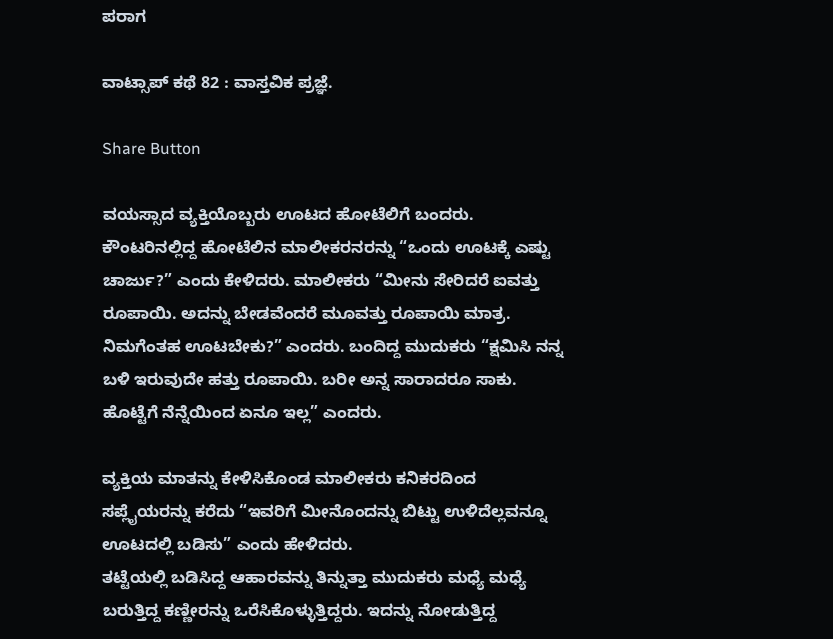ಪರಾಗ

ವಾಟ್ಸಾಪ್ ಕಥೆ 82 : ವಾಸ್ತವಿಕ ಪ್ರಜ್ಞೆ.

Share Button

ವಯಸ್ಸಾದ ವ್ಯಕ್ತಿಯೊಬ್ಬರು ಊಟದ ಹೋಟೆಲಿಗೆ ಬಂದರು. ಕೌಂಟರಿನಲ್ಲಿದ್ದ ಹೋಟೆಲಿನ ಮಾಲೀಕರನರನ್ನು “ಒಂದು ಊಟಕ್ಕೆ ಎಷ್ಟು ಚಾರ್ಜು?” ಎಂದು ಕೇಳಿದರು. ಮಾಲೀಕರು “ಮೀನು ಸೇರಿದರೆ ಐವತ್ತು ರೂಪಾಯಿ. ಅದನ್ನು ಬೇಡವೆಂದರೆ ಮೂವತ್ತು ರೂಪಾಯಿ ಮಾತ್ರ. ನಿಮಗೆಂತಹ ಊಟಬೇಕು?” ಎಂದರು. ಬಂದಿದ್ದ ಮುದುಕರು “ಕ್ಷಮಿಸಿ ನನ್ನ ಬಳಿ ಇರುವುದೇ ಹತ್ತು ರೂಪಾಯಿ. ಬರೀ ಅನ್ನ ಸಾರಾದರೂ ಸಾಕು. ಹೊಟ್ಟೆಗೆ ನೆನ್ನೆಯಿಂದ ಏನೂ ಇಲ್ಲ” ಎಂದರು.

ವ್ಯಕ್ತಿಯ ಮಾತನ್ನು ಕೇಳಿಸಿಕೊಂಡ ಮಾಲೀಕರು ಕನಿಕರದಿಂದ ಸಪ್ಲೈಯರನ್ನು ಕರೆದು “ಇವರಿಗೆ ಮೀನೊಂದನ್ನು ಬಿಟ್ಟು ಉಳಿದೆಲ್ಲವನ್ನೂ ಊಟದಲ್ಲಿ ಬಡಿಸು” ಎಂದು ಹೇಳಿದರು.
ತಟ್ಟೆಯಲ್ಲಿ ಬಡಿಸಿದ್ದ ಆಹಾರವನ್ನು ತಿನ್ನುತ್ತಾ ಮುದುಕರು ಮಧ್ಯೆ ಮಧ್ಯೆ ಬರುತ್ತಿದ್ದ ಕಣ್ಣೀರನ್ನು ಒರೆಸಿಕೊಳ್ಳುತ್ತಿದ್ದರು. ಇದನ್ನು ನೋಡುತ್ತಿದ್ದ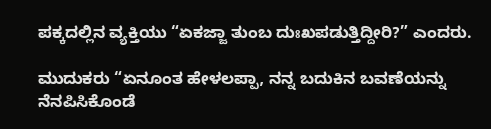ಪಕ್ಕದಲ್ಲಿನ ವ್ಯಕ್ತಿಯು “ಏಕಜ್ಜಾ ತುಂಬ ದುಃಖಪಡುತ್ತಿದ್ದೀರಿ?” ಎಂದರು.

ಮುದುಕರು “ಏನೂಂತ ಹೇಳಲಪ್ಪಾ, ನನ್ನ ಬದುಕಿನ ಬವಣೆಯನ್ನು ನೆನಪಿಸಿಕೊಂಡೆ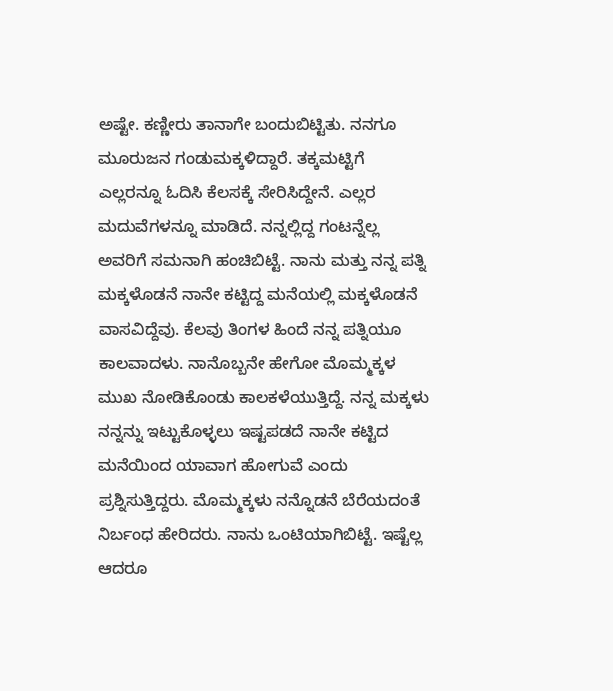ಅಷ್ಟೇ. ಕಣ್ಣೀರು ತಾನಾಗೇ ಬಂದುಬಿಟ್ಟಿತು. ನನಗೂ ಮೂರುಜನ ಗಂಡುಮಕ್ಕಳಿದ್ದಾರೆ. ತಕ್ಕಮಟ್ಟಿಗೆ ಎಲ್ಲರನ್ನೂ ಓದಿಸಿ ಕೆಲಸಕ್ಕೆ ಸೇರಿಸಿದ್ದೇನೆ. ಎಲ್ಲರ ಮದುವೆಗಳನ್ನೂ ಮಾಡಿದೆ. ನನ್ನಲ್ಲಿದ್ದ ಗಂಟನ್ನೆಲ್ಲ ಅವರಿಗೆ ಸಮನಾಗಿ ಹಂಚಿಬಿಟ್ಟೆ. ನಾನು ಮತ್ತು ನನ್ನ ಪತ್ನಿ ಮಕ್ಕಳೊಡನೆ ನಾನೇ ಕಟ್ಟಿದ್ದ ಮನೆಯಲ್ಲಿ ಮಕ್ಕಳೊಡನೆ ವಾಸವಿದ್ದೆವು. ಕೆಲವು ತಿಂಗಳ ಹಿಂದೆ ನನ್ನ ಪತ್ನಿಯೂ ಕಾಲವಾದಳು. ನಾನೊಬ್ಬನೇ ಹೇಗೋ ಮೊಮ್ಮಕ್ಕಳ ಮುಖ ನೋಡಿಕೊಂಡು ಕಾಲಕಳೆಯುತ್ತಿದ್ದೆ. ನನ್ನ ಮಕ್ಕಳು ನನ್ನನ್ನು ಇಟ್ಟುಕೊಳ್ಳಲು ಇಷ್ಟಪಡದೆ ನಾನೇ ಕಟ್ಟಿದ ಮನೆಯಿಂದ ಯಾವಾಗ ಹೋಗುವೆ ಎಂದು ಪ್ರಶ್ನಿಸುತ್ತಿದ್ದರು. ಮೊಮ್ಮಕ್ಕಳು ನನ್ನೊಡನೆ ಬೆರೆಯದಂತೆ ನಿರ್ಬಂಧ ಹೇರಿದರು. ನಾನು ಒಂಟಿಯಾಗಿಬಿಟ್ಟೆ. ಇಷ್ಟೆಲ್ಲ ಆದರೂ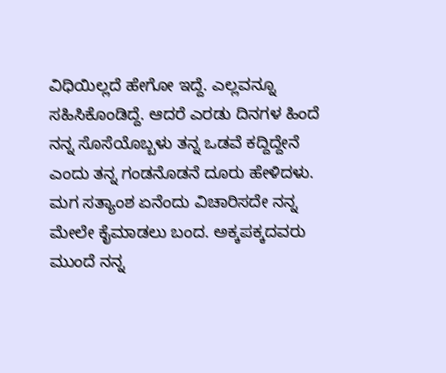ವಿಧಿಯಿಲ್ಲದೆ ಹೇಗೋ ಇದ್ದೆ. ಎಲ್ಲವನ್ನೂ ಸಹಿಸಿಕೊಂಡಿದ್ದೆ. ಆದರೆ ಎರಡು ದಿನಗಳ ಹಿಂದೆ ನನ್ನ ಸೊಸೆಯೊಬ್ಬಳು ತನ್ನ ಒಡವೆ ಕದ್ದಿದ್ದೇನೆ ಎಂದು ತನ್ನ ಗಂಡನೊಡನೆ ದೂರು ಹೇಳಿದಳು. ಮಗ ಸತ್ಯಾಂಶ ಏನೆಂದು ವಿಚಾರಿಸದೇ ನನ್ನ ಮೇಲೇ ಕೈಮಾಡಲು ಬಂದ. ಅಕ್ಕಪಕ್ಕದವರು ಮುಂದೆ ನನ್ನ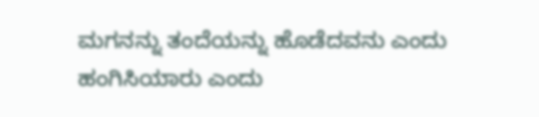ಮಗನನ್ನು ತಂದೆಯನ್ನು ಹೊಡೆದವನು ಎಂದು ಹಂಗಿಸಿಯಾರು ಎಂದು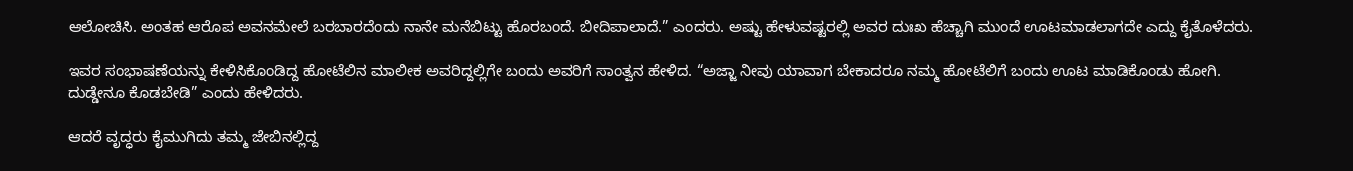ಆಲೋಚಿಸಿ. ಅಂತಹ ಆರೊಪ ಅವನಮೇಲೆ ಬರಬಾರದೆಂದು ನಾನೇ ಮನೆಬಿಟ್ಟು ಹೊರಬಂದೆ. ಬೀದಿಪಾಲಾದೆ.” ಎಂದರು. ಅಷ್ಟು ಹೇಳುವಷ್ಟರಲ್ಲಿ ಅವರ ದುಃಖ ಹೆಚ್ಚಾಗಿ ಮುಂದೆ ಊಟಮಾಡಲಾಗದೇ ಎದ್ದು ಕೈತೊಳೆದರು.

ಇವರ ಸಂಭಾಷಣೆಯನ್ನು ಕೇಳಿಸಿಕೊಂಡಿದ್ದ ಹೋಟೆಲಿನ ಮಾಲೀಕ ಅವರಿದ್ದಲ್ಲಿಗೇ ಬಂದು ಅವರಿಗೆ ಸಾಂತ್ವನ ಹೇಳಿದ. “ಅಜ್ಜಾ ನೀವು ಯಾವಾಗ ಬೇಕಾದರೂ ನಮ್ಮ ಹೋಟೆಲಿಗೆ ಬಂದು ಊಟ ಮಾಡಿಕೊಂಡು ಹೋಗಿ. ದುಡ್ಡೇನೂ ಕೊಡಬೇಡಿ” ಎಂದು ಹೇಳಿದರು.

ಆದರೆ ವೃದ್ಧರು ಕೈಮುಗಿದು ತಮ್ಮ ಜೇಬಿನಲ್ಲಿದ್ದ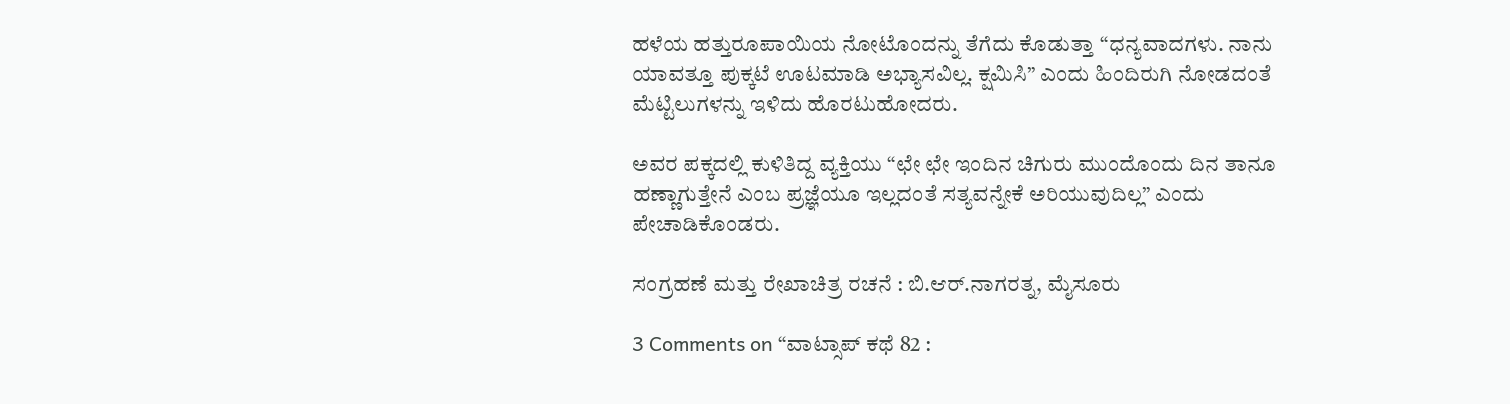ಹಳೆಯ ಹತ್ತುರೂಪಾಯಿಯ ನೋಟೊಂದನ್ನು ತೆಗೆದು ಕೊಡುತ್ತಾ “ಧನ್ಯವಾದಗಳು. ನಾನು ಯಾವತ್ತೂ ಪುಕ್ಕಟೆ ಊಟಮಾಡಿ ಅಭ್ಯಾಸವಿಲ್ಲ. ಕ್ಷಮಿಸಿ” ಎಂದು ಹಿಂದಿರುಗಿ ನೋಡದಂತೆ ಮೆಟ್ಟಿಲುಗಳನ್ನು ಇಳಿದು ಹೊರಟುಹೋದರು.

ಅವರ ಪಕ್ಕದಲ್ಲಿ ಕುಳಿತಿದ್ದ ವ್ಯಕ್ತಿಯು “ಛೇ ಛೇ ಇಂದಿನ ಚಿಗುರು ಮುಂದೊಂದು ದಿನ ತಾನೂ ಹಣ್ಣಾಗುತ್ತೇನೆ ಎಂಬ ಪ್ರಜ್ಞೆಯೂ ಇಲ್ಲದಂತೆ ಸತ್ಯವನ್ನೇಕೆ ಅರಿಯುವುದಿಲ್ಲ” ಎಂದು ಪೇಚಾಡಿಕೊಂಡರು.

ಸಂಗ್ರಹಣೆ ಮತ್ತು ರೇಖಾಚಿತ್ರ ರಚನೆ : ಬಿ.ಆರ್.ನಾಗರತ್ನ, ಮೈಸೂರು

3 Comments on “ವಾಟ್ಸಾಪ್ ಕಥೆ 82 :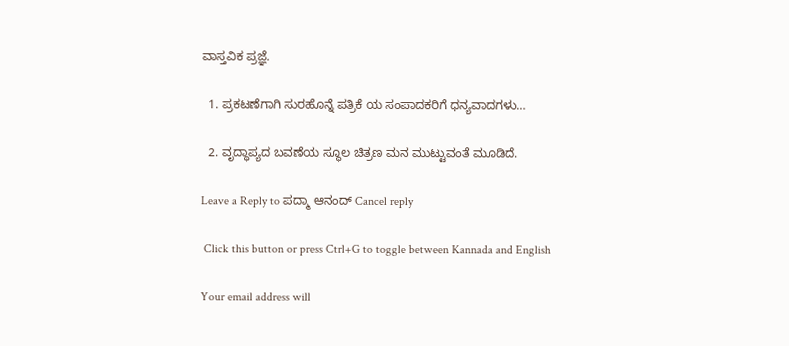ವಾಸ್ತವಿಕ ಪ್ರಜ್ಞೆ.

  1. ಪ್ರಕಟಣೆಗಾಗಿ ಸುರಹೊನ್ನೆ ಪತ್ರಿಕೆ ಯ ಸಂಪಾದಕರಿಗೆ ಧನ್ಯವಾದಗಳು…

  2. ವೃದ್ಧಾಪ್ಯದ ಬವಣೆಯ ಸ್ಥೂಲ ಚಿತ್ರಣ ಮನ ಮುಟ್ಟುವಂತೆ ಮೂಡಿದೆ.

Leave a Reply to ಪದ್ಮಾ ಆನಂದ್ Cancel reply

 Click this button or press Ctrl+G to toggle between Kannada and English

Your email address will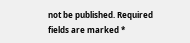not be published. Required fields are marked *